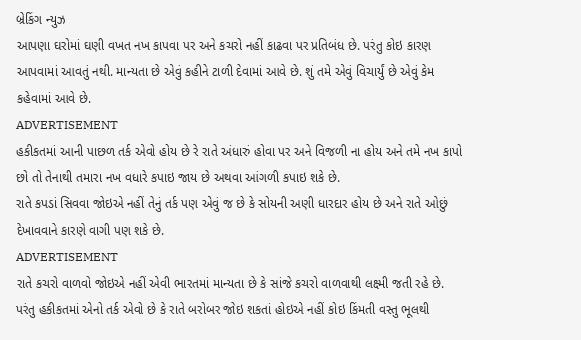બ્રેકિંગ ન્યુઝ
આપણા ઘરોમાં ઘણી વખત નખ કાપવા પર અને કચરો નહીં કાઢવા પર પ્રતિબંધ છે. પરંતુ કોઇ કારણ આપવામાં આવતું નથી. માન્યતા છે એવું કહીને ટાળી દેવામાં આવે છે. શું તમે એવું વિચાર્યું છે એવું કેમ કહેવામાં આવે છે.
ADVERTISEMENT
હકીકતમાં આની પાછળ તર્ક એવો હોય છે રે રાતે અંધારું હોવા પર અને વિજળી ના હોય અને તમે નખ કાપો છો તો તેનાથી તમારા નખ વધારે કપાઇ જાય છે અથવા આંગળી કપાઇ શકે છે.
રાતે કપડાં સિવવા જોઇએ નહીં તેનું તર્ક પણ એવું જ છે કે સોયની અણી ધારદાર હોય છે અને રાતે ઓછું દેખાવવાને કારણે વાગી પણ શકે છે.
ADVERTISEMENT
રાતે કચરો વાળવો જોઇએ નહીં એવી ભારતમાં માન્યતા છે કે સાંજે કચરો વાળવાથી લક્ષ્મી જતી રહે છે. પરંતુ હકીકતમાં એનો તર્ક એવો છે કે રાતે બરોબર જોઇ શકતાં હોઇએ નહીં કોઇ કિંમતી વસ્તુ ભૂલથી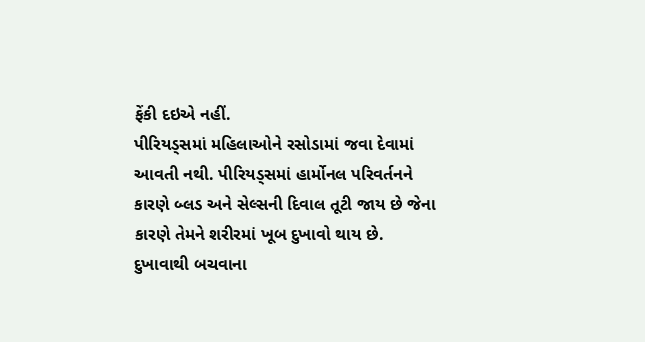ફેંકી દઇએ નહીં.
પીરિયડ્સમાં મહિલાઓને રસોડામાં જવા દેવામાં આવતી નથી. પીરિયડ્સમાં હાર્મોનલ પરિવર્તનને કારણે બ્લડ અને સેલ્સની દિવાલ તૂટી જાય છે જેના કારણે તેમને શરીરમાં ખૂબ દુખાવો થાય છે. દુખાવાથી બચવાના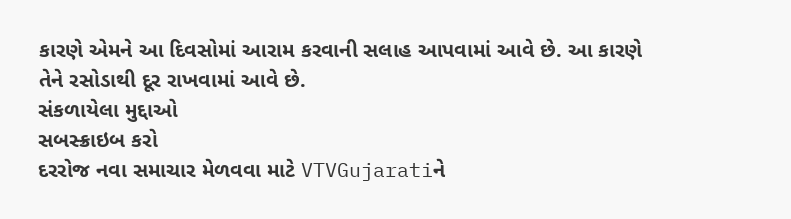કારણે એમને આ દિવસોમાં આરામ કરવાની સલાહ આપવામાં આવે છે. આ કારણે તેને રસોડાથી દૂર રાખવામાં આવે છે.
સંકળાયેલા મુદ્દાઓ
સબસ્ક્રાઇબ કરો
દરરોજ નવા સમાચાર મેળવવા માટે VTVGujaratiને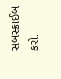સબસ્ક્રાઈબ કરો.